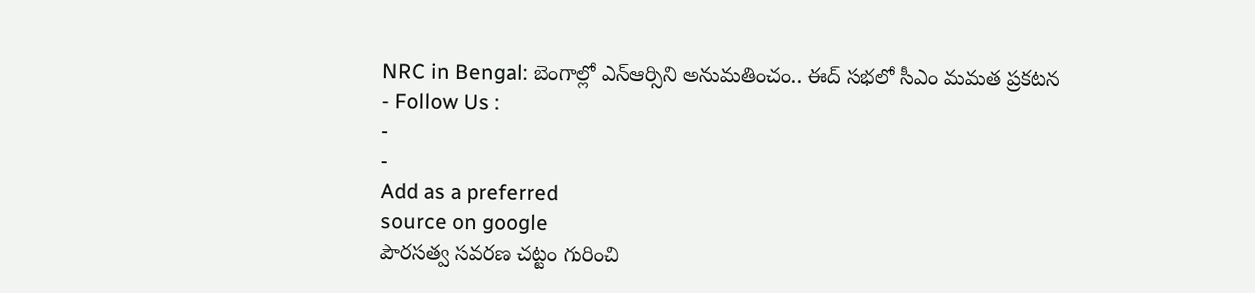NRC in Bengal: బెంగాల్లో ఎన్ఆర్సిని అనుమతించం.. ఈద్ సభలో సీఎం మమత ప్రకటన
- Follow Us :
-
-
Add as a preferred
source on google
పౌరసత్వ సవరణ చట్టం గురించి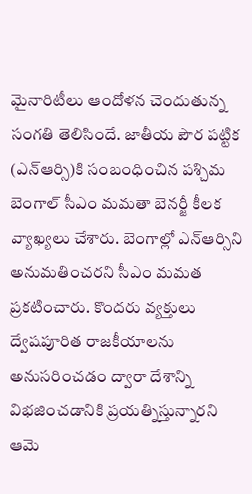మైనారిటీలు ఆందోళన చెందుతున్న సంగతి తెలిసిందే. జాతీయ పౌర పట్టిక (ఎన్ఆర్సి)కి సంబంధించిన పశ్చిమ బెంగాల్ సీఎం మమతా బెనర్జీ కీలక వ్యాఖ్యలు చేశారు. బెంగాల్లో ఎన్ఆర్సిని అనుమతించరని సీఎం మమత ప్రకటించారు. కొందరు వ్యక్తులు ద్వేషపూరిత రాజకీయాలను అనుసరించడం ద్వారా దేశాన్ని విభజించడానికి ప్రయత్నిస్తున్నారని ఆమె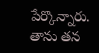పేర్కొన్నారు. తాను తన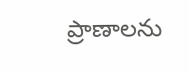ప్రాణాలను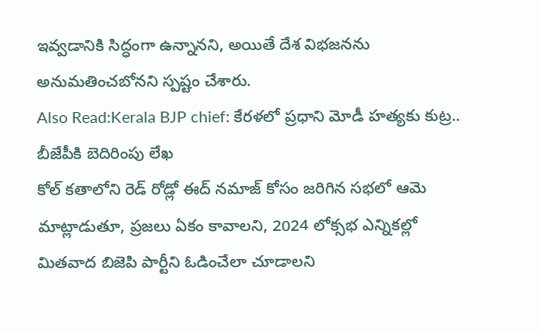ఇవ్వడానికి సిద్ధంగా ఉన్నానని, అయితే దేశ విభజనను అనుమతించబోనని స్పష్టం చేశారు.
Also Read:Kerala BJP chief: కేరళలో ప్రధాని మోడీ హత్యకు కుట్ర.. బీజేపీకి బెదిరింపు లేఖ
కోల్ కతాలోని రెడ్ రోడ్లో ఈద్ నమాజ్ కోసం జరిగిన సభలో ఆమె మాట్లాడుతూ, ప్రజలు ఏకం కావాలని, 2024 లోక్సభ ఎన్నికల్లో మితవాద బిజెపి పార్టీని ఓడించేలా చూడాలని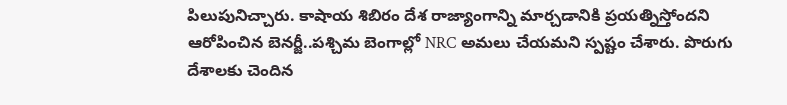పిలుపునిచ్చారు. కాషాయ శిబిరం దేశ రాజ్యాంగాన్ని మార్చడానికి ప్రయత్నిస్తోందని ఆరోపించిన బెనర్జీ..పశ్చిమ బెంగాల్లో NRC అమలు చేయమని స్పష్టం చేశారు. పొరుగు దేశాలకు చెందిన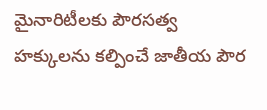మైనారిటీలకు పౌరసత్వ హక్కులను కల్పించే జాతీయ పౌర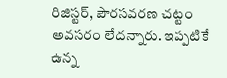రిజిస్టర్, పౌరసవరణ చట్టం అవసరం లేదన్నారు. ఇప్పటికే ఉన్న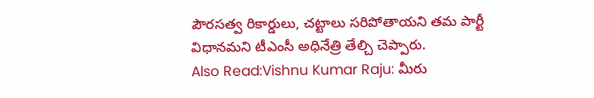పౌరసత్వ రికార్డులు, చట్టాలు సరిపోతాయని తమ పార్టీ విధానమని టీఎంసీ అధినేత్రి తేల్చి చెప్పారు.
Also Read:Vishnu Kumar Raju: మీరు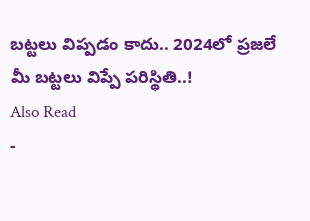బట్టలు విప్పడం కాదు.. 2024లో ప్రజలే మీ బట్టలు విప్పే పరిస్థితి..!
Also Read
-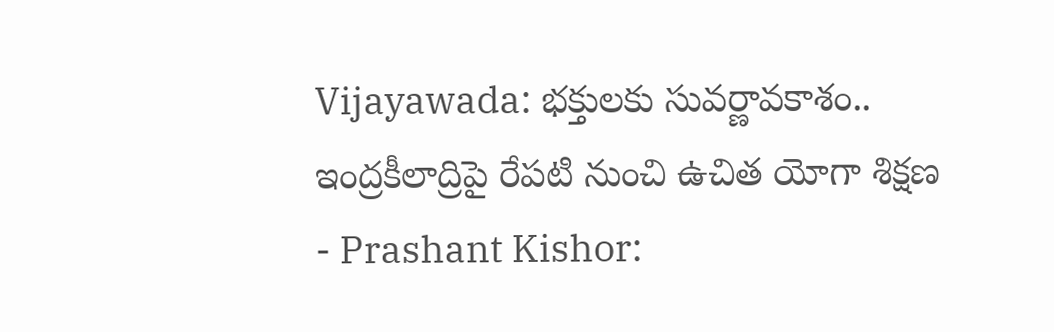Vijayawada: భక్తులకు సువర్ణావకాశం.. ఇంద్రకీలాద్రిపై రేపటి నుంచి ఉచిత యోగా శిక్షణ
- Prashant Kishor: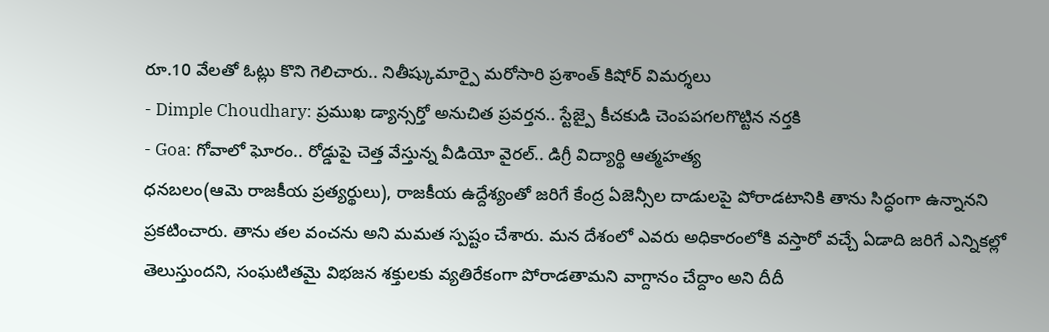రూ.10 వేలతో ఓట్లు కొని గెలిచారు.. నితీష్కుమార్పై మరోసారి ప్రశాంత్ కిషోర్ విమర్శలు
- Dimple Choudhary: ప్రముఖ డ్యాన్సర్తో అనుచిత ప్రవర్తన.. స్టేజ్పై కీచకుడి చెంపపగలగొట్టిన నర్తకి
- Goa: గోవాలో ఘోరం.. రోడ్డుపై చెత్త వేస్తున్న వీడియో వైరల్.. డిగ్రీ విద్యార్థి ఆత్మహత్య
ధనబలం(ఆమె రాజకీయ ప్రత్యర్థులు), రాజకీయ ఉద్దేశ్యంతో జరిగే కేంద్ర ఏజెన్సీల దాడులపై పోరాడటానికి తాను సిద్ధంగా ఉన్నానని ప్రకటించారు. తాను తల వంచను అని మమత స్పష్టం చేశారు. మన దేశంలో ఎవరు అధికారంలోకి వస్తారో వచ్చే ఏడాది జరిగే ఎన్నికల్లో తెలుస్తుందని, సంఘటితమై విభజన శక్తులకు వ్యతిరేకంగా పోరాడతామని వాగ్దానం చేద్దాం అని దీదీ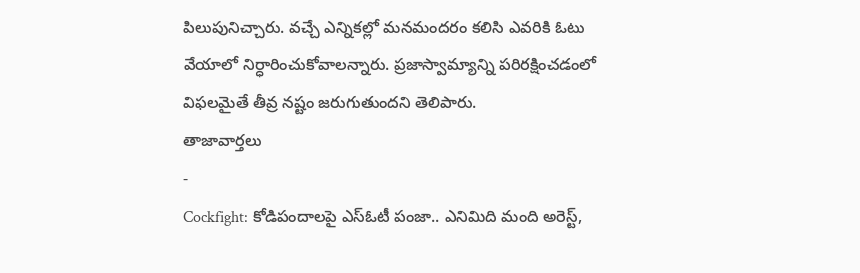పిలుపునిచ్చారు. వచ్చే ఎన్నికల్లో మనమందరం కలిసి ఎవరికి ఓటు వేయాలో నిర్ధారించుకోవాలన్నారు. ప్రజాస్వామ్యాన్ని పరిరక్షించడంలో విఫలమైతే తీవ్ర నష్టం జరుగుతుందని తెలిపారు.
తాజావార్తలు
-
Cockfight: కోడిపందాలపై ఎస్ఓటీ పంజా.. ఎనిమిది మంది అరెస్ట్,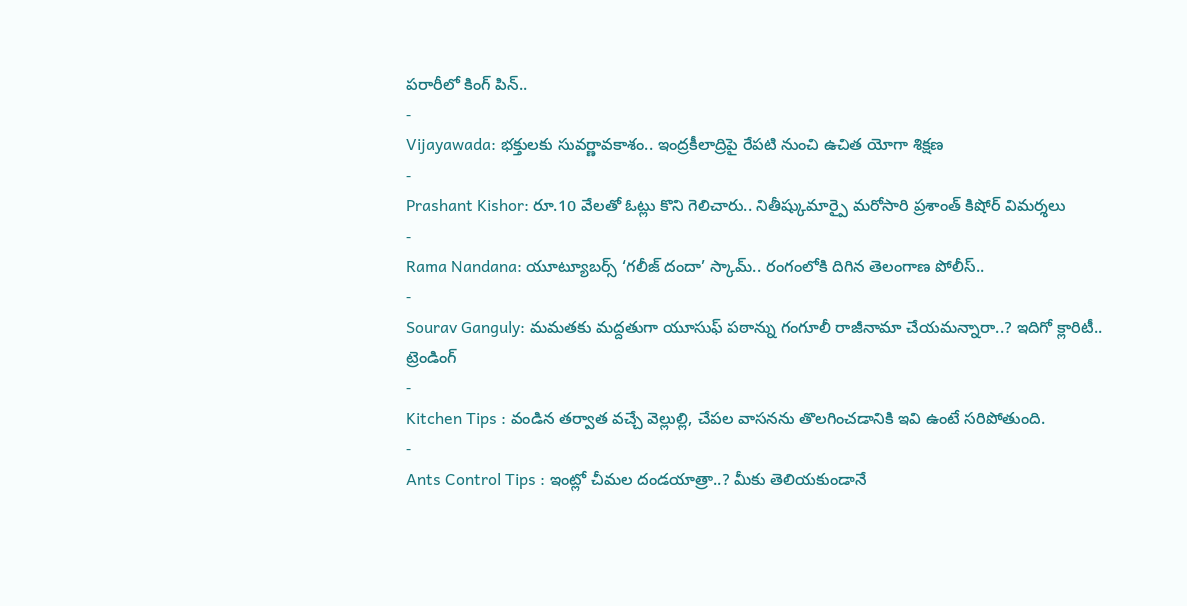పరారీలో కింగ్ పిన్..
-
Vijayawada: భక్తులకు సువర్ణావకాశం.. ఇంద్రకీలాద్రిపై రేపటి నుంచి ఉచిత యోగా శిక్షణ
-
Prashant Kishor: రూ.10 వేలతో ఓట్లు కొని గెలిచారు.. నితీష్కుమార్పై మరోసారి ప్రశాంత్ కిషోర్ విమర్శలు
-
Rama Nandana: యూట్యూబర్స్ ‘గలీజ్ దందా’ స్కామ్.. రంగంలోకి దిగిన తెలంగాణ పోలీస్..
-
Sourav Ganguly: మమతకు మద్దతుగా యూసుఫ్ పఠాన్ను గంగూలీ రాజీనామా చేయమన్నారా..? ఇదిగో క్లారిటీ..
ట్రెండింగ్
-
Kitchen Tips : వండిన తర్వాత వచ్చే వెల్లుల్లి, చేపల వాసనను తొలగించడానికి ఇవి ఉంటే సరిపోతుంది.
-
Ants Control Tips : ఇంట్లో చీమల దండయాత్రా..? మీకు తెలియకుండానే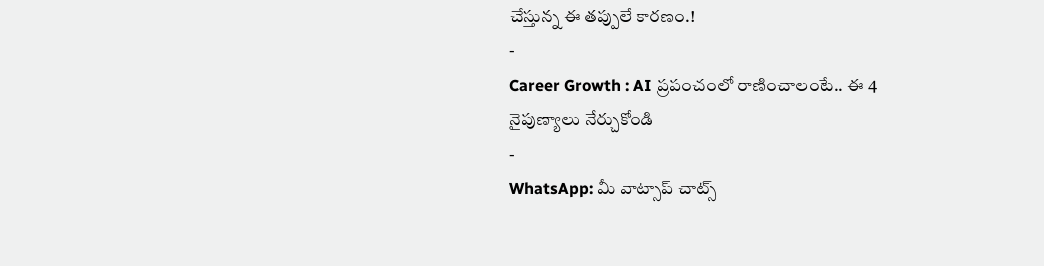చేస్తున్న ఈ తప్పులే కారణం.!
-
Career Growth : AI ప్రపంచంలో రాణించాలంటే.. ఈ 4 నైపుణ్యాలు నేర్చుకోండి
-
WhatsApp: మీ వాట్సాప్ చాట్స్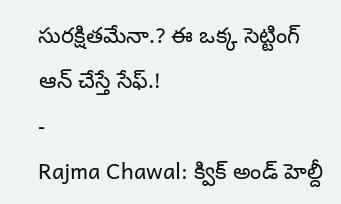సురక్షితమేనా.? ఈ ఒక్క సెట్టింగ్ ఆన్ చేస్తే సేఫ్.!
-
Rajma Chawal: క్విక్ అండ్ హెల్దీ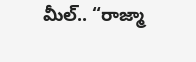మీల్.. “రాజ్మా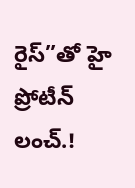రైస్”తో హై ప్రోటీన్ లంచ్.!